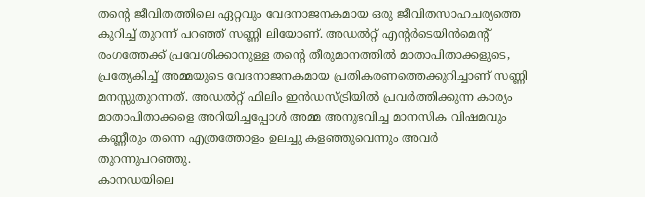തന്റെ ജീവിതത്തിലെ ഏറ്റവും വേദനാജനകമായ ഒരു ജീവിതസാഹചര്യത്തെ കുറിച്ച് തുറന്ന് പറഞ്ഞ് സണ്ണി ലിയോണ്. അഡൽറ്റ് എന്റർടെയിൻമെന്റ് രംഗത്തേക്ക് പ്രവേശിക്കാനുള്ള തന്റെ തീരുമാനത്തിൽ മാതാപിതാക്കളുടെ, പ്രത്യേകിച്ച് അമ്മയുടെ വേദനാജനകമായ പ്രതികരണത്തെക്കുറിച്ചാണ് സണ്ണി മനസ്സുതുറന്നത്. അഡൽറ്റ് ഫിലിം ഇൻഡസ്ട്രിയിൽ പ്രവർത്തിക്കുന്ന കാര്യം മാതാപിതാക്കളെ അറിയിച്ചപ്പോൾ അമ്മ അനുഭവിച്ച മാനസിക വിഷമവും കണ്ണീരും തന്നെ എത്രത്തോളം ഉലച്ചു കളഞ്ഞുവെന്നും അവർ തുറന്നുപറഞ്ഞു.
കാനഡയിലെ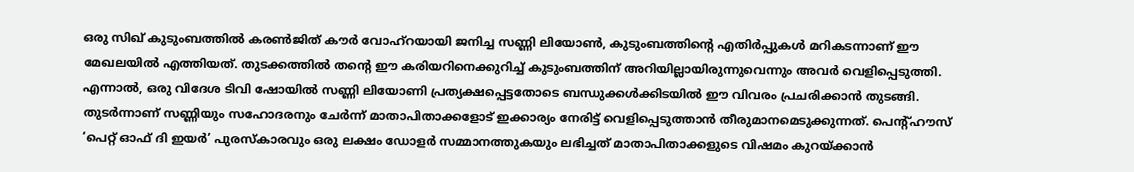ഒരു സിഖ് കുടുംബത്തിൽ കരൺജിത് കൗർ വോഹ്റയായി ജനിച്ച സണ്ണി ലിയോൺ, കുടുംബത്തിന്റെ എതിർപ്പുകൾ മറികടന്നാണ് ഈ മേഖലയിൽ എത്തിയത്. തുടക്കത്തിൽ തന്റെ ഈ കരിയറിനെക്കുറിച്ച് കുടുംബത്തിന് അറിയില്ലായിരുന്നുവെന്നും അവർ വെളിപ്പെടുത്തി. എന്നാൽ, ഒരു വിദേശ ടിവി ഷോയിൽ സണ്ണി ലിയോണി പ്രത്യക്ഷപ്പെട്ടതോടെ ബന്ധുക്കൾക്കിടയിൽ ഈ വിവരം പ്രചരിക്കാൻ തുടങ്ങി. തുടർന്നാണ് സണ്ണിയും സഹോദരനും ചേർന്ന് മാതാപിതാക്കളോട് ഇക്കാര്യം നേരിട്ട് വെളിപ്പെടുത്താൻ തീരുമാനമെടുക്കുന്നത്. പെന്റ്ഹൗസ് ‘പെറ്റ് ഓഫ് ദി ഇയർ’ പുരസ്കാരവും ഒരു ലക്ഷം ഡോളർ സമ്മാനത്തുകയും ലഭിച്ചത് മാതാപിതാക്കളുടെ വിഷമം കുറയ്ക്കാൻ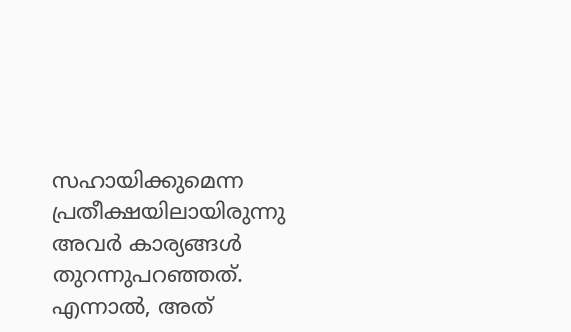സഹായിക്കുമെന്ന പ്രതീക്ഷയിലായിരുന്നു അവർ കാര്യങ്ങൾ തുറന്നുപറഞ്ഞത്. എന്നാൽ, അത്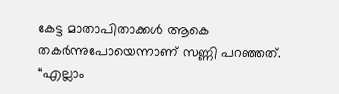കേട്ട മാതാപിതാക്കൾ ആകെ തകർന്നുപോയെന്നാണ് സണ്ണി പറഞ്ഞത്.
“എല്ലാം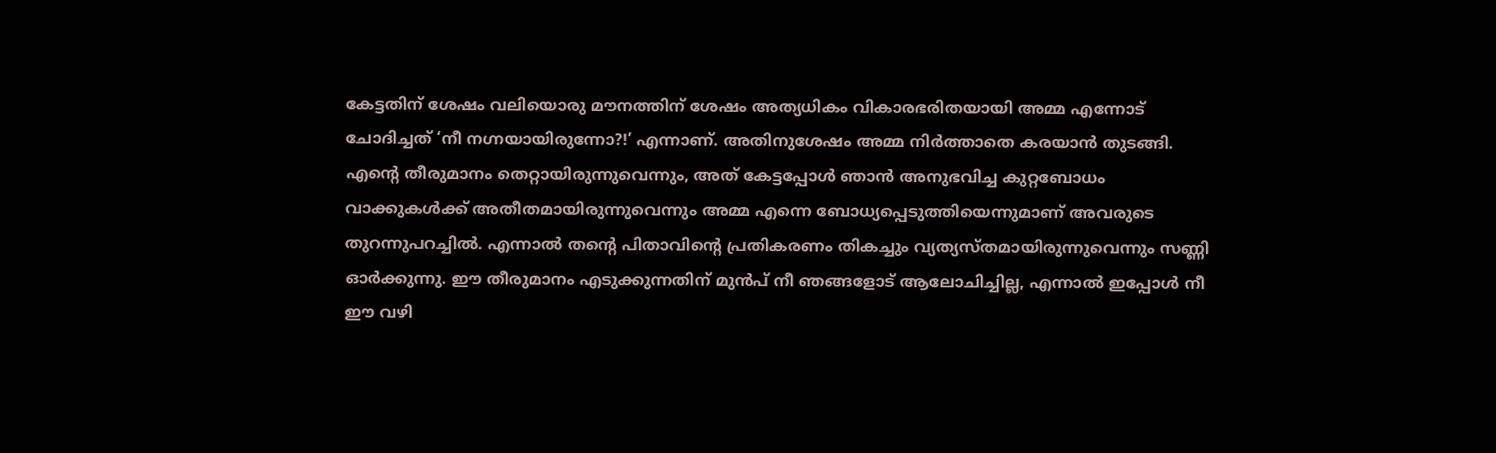കേട്ടതിന് ശേഷം വലിയൊരു മൗനത്തിന് ശേഷം അത്യധികം വികാരഭരിതയായി അമ്മ എന്നോട് ചോദിച്ചത് ‘നീ നഗ്നയായിരുന്നോ?!’ എന്നാണ്. അതിനുശേഷം അമ്മ നിർത്താതെ കരയാൻ തുടങ്ങി. എന്റെ തീരുമാനം തെറ്റായിരുന്നുവെന്നും, അത് കേട്ടപ്പോൾ ഞാൻ അനുഭവിച്ച കുറ്റബോധം വാക്കുകൾക്ക് അതീതമായിരുന്നുവെന്നും അമ്മ എന്നെ ബോധ്യപ്പെടുത്തിയെന്നുമാണ് അവരുടെ തുറന്നുപറച്ചിൽ. എന്നാൽ തന്റെ പിതാവിന്റെ പ്രതികരണം തികച്ചും വ്യത്യസ്തമായിരുന്നുവെന്നും സണ്ണി ഓർക്കുന്നു. ഈ തീരുമാനം എടുക്കുന്നതിന് മുൻപ് നീ ഞങ്ങളോട് ആലോചിച്ചില്ല, എന്നാൽ ഇപ്പോൾ നീ ഈ വഴി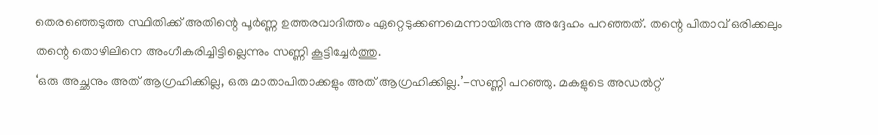തെരഞ്ഞെടുത്ത സ്ഥിതിക്ക് അതിന്റെ പൂർണ്ണ ഉത്തരവാദിത്തം ഏറ്റെടുക്കണമെന്നായിരുന്നു അദ്ദേഹം പറഞ്ഞത്. തന്റെ പിതാവ് ഒരിക്കലും തന്റെ തൊഴിലിനെ അംഗീകരിച്ചിട്ടില്ലെന്നും സണ്ണി കൂട്ടിച്ചേർത്തു.
‘ഒരു അച്ഛനും അത് ആഗ്രഹിക്കില്ല, ഒരു മാതാപിതാക്കളും അത് ആഗ്രഹിക്കില്ല.’-സണ്ണി പറഞ്ഞു. മകളുടെ അഡൽറ്റ്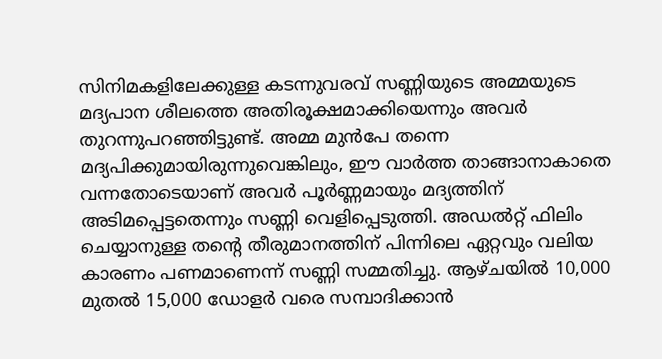സിനിമകളിലേക്കുള്ള കടന്നുവരവ് സണ്ണിയുടെ അമ്മയുടെ മദ്യപാന ശീലത്തെ അതിരൂക്ഷമാക്കിയെന്നും അവർ തുറന്നുപറഞ്ഞിട്ടുണ്ട്. അമ്മ മുൻപേ തന്നെ മദ്യപിക്കുമായിരുന്നുവെങ്കിലും, ഈ വാർത്ത താങ്ങാനാകാതെ വന്നതോടെയാണ് അവർ പൂർണ്ണമായും മദ്യത്തിന് അടിമപ്പെട്ടതെന്നും സണ്ണി വെളിപ്പെടുത്തി. അഡൽറ്റ് ഫിലിം ചെയ്യാനുള്ള തന്റെ തീരുമാനത്തിന് പിന്നിലെ ഏറ്റവും വലിയ കാരണം പണമാണെന്ന് സണ്ണി സമ്മതിച്ചു. ആഴ്ചയിൽ 10,000 മുതൽ 15,000 ഡോളർ വരെ സമ്പാദിക്കാൻ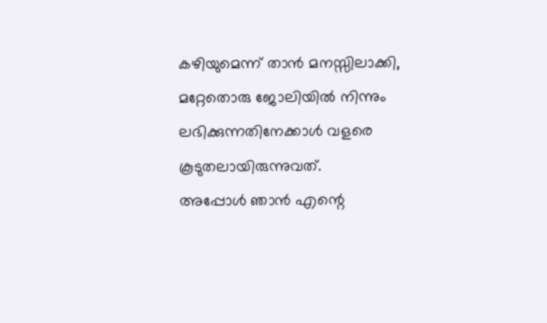കഴിയുമെന്ന് താൻ മനസ്സിലാക്കി, മറ്റേതൊരു ജോലിയിൽ നിന്നും ലഭിക്കുന്നതിനേക്കാൾ വളരെ കൂടുതലായിരുന്നുവത്.
അപ്പോൾ ഞാൻ എന്റെ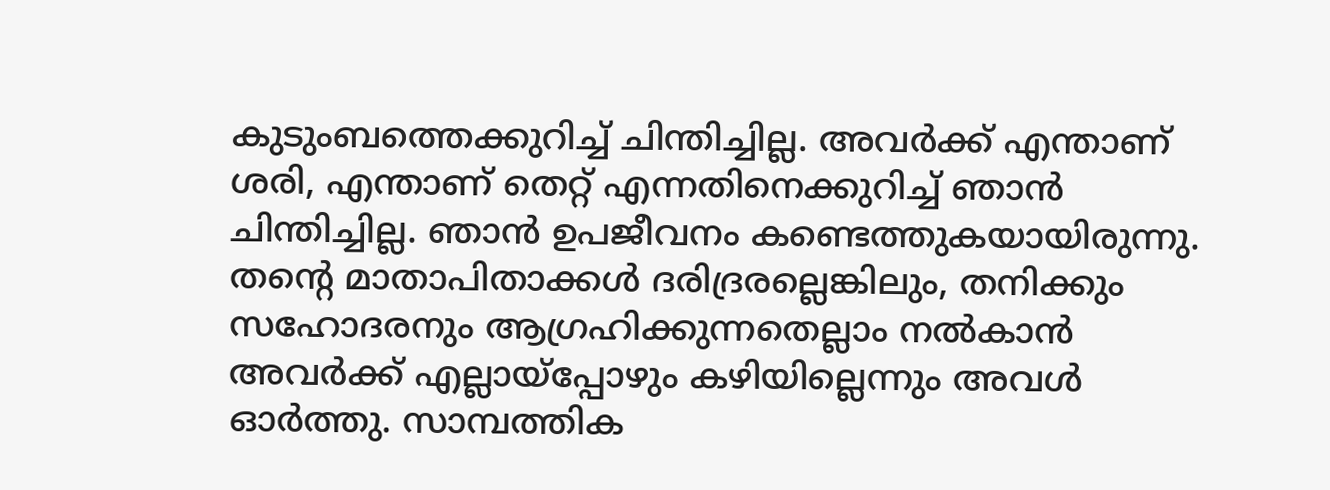കുടുംബത്തെക്കുറിച്ച് ചിന്തിച്ചില്ല. അവർക്ക് എന്താണ് ശരി, എന്താണ് തെറ്റ് എന്നതിനെക്കുറിച്ച് ഞാൻ ചിന്തിച്ചില്ല. ഞാൻ ഉപജീവനം കണ്ടെത്തുകയായിരുന്നു. തന്റെ മാതാപിതാക്കൾ ദരിദ്രരല്ലെങ്കിലും, തനിക്കും സഹോദരനും ആഗ്രഹിക്കുന്നതെല്ലാം നൽകാൻ അവർക്ക് എല്ലായ്പ്പോഴും കഴിയില്ലെന്നും അവൾ ഓർത്തു. സാമ്പത്തിക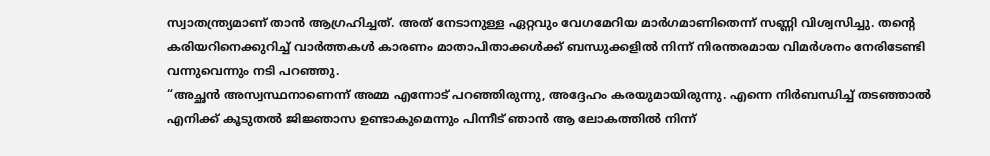സ്വാതന്ത്ര്യമാണ് താൻ ആഗ്രഹിച്ചത്. അത് നേടാനുള്ള ഏറ്റവും വേഗമേറിയ മാർഗമാണിതെന്ന് സണ്ണി വിശ്വസിച്ചു. തന്റെ കരിയറിനെക്കുറിച്ച് വാർത്തകൾ കാരണം മാതാപിതാക്കൾക്ക് ബന്ധുക്കളിൽ നിന്ന് നിരന്തരമായ വിമർശനം നേരിടേണ്ടി വന്നുവെന്നും നടി പറഞ്ഞു.
“അച്ഛൻ അസ്വസ്ഥനാണെന്ന് അമ്മ എന്നോട് പറഞ്ഞിരുന്നു, അദ്ദേഹം കരയുമായിരുന്നു. എന്നെ നിർബന്ധിച്ച് തടഞ്ഞാൽ എനിക്ക് കൂടുതൽ ജിജ്ഞാസ ഉണ്ടാകുമെന്നും പിന്നീട് ഞാൻ ആ ലോകത്തിൽ നിന്ന്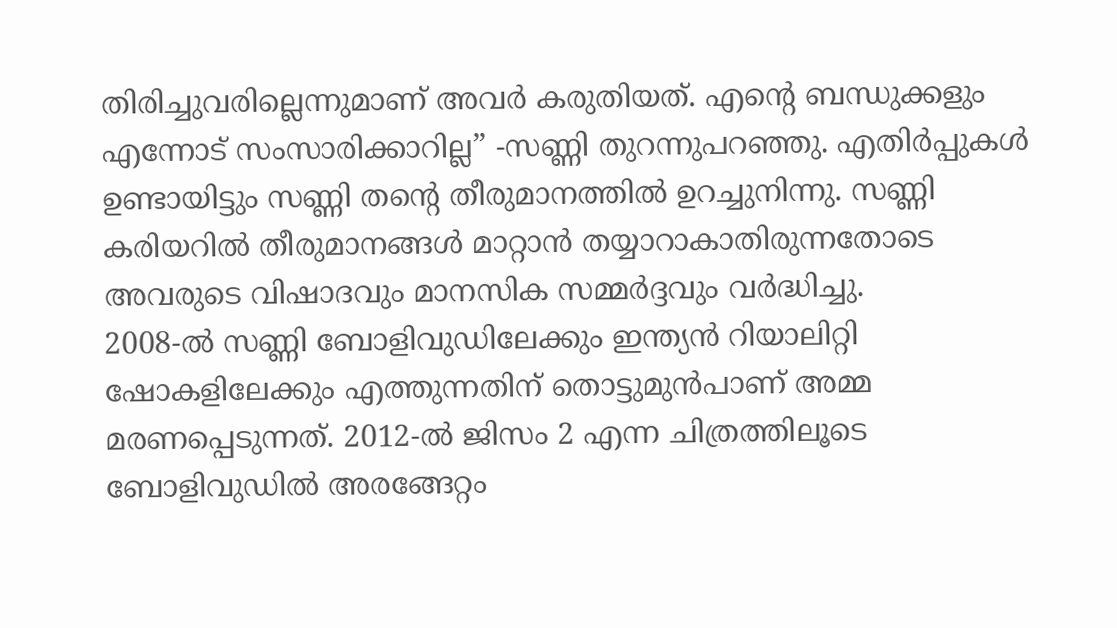തിരിച്ചുവരില്ലെന്നുമാണ് അവർ കരുതിയത്. എന്റെ ബന്ധുക്കളും എന്നോട് സംസാരിക്കാറില്ല” -സണ്ണി തുറന്നുപറഞ്ഞു. എതിർപ്പുകൾ ഉണ്ടായിട്ടും സണ്ണി തന്റെ തീരുമാനത്തിൽ ഉറച്ചുനിന്നു. സണ്ണി കരിയറിൽ തീരുമാനങ്ങൾ മാറ്റാൻ തയ്യാറാകാതിരുന്നതോടെ അവരുടെ വിഷാദവും മാനസിക സമ്മർദ്ദവും വർദ്ധിച്ചു.
2008-ൽ സണ്ണി ബോളിവുഡിലേക്കും ഇന്ത്യൻ റിയാലിറ്റി ഷോകളിലേക്കും എത്തുന്നതിന് തൊട്ടുമുൻപാണ് അമ്മ മരണപ്പെടുന്നത്. 2012-ൽ ജിസം 2 എന്ന ചിത്രത്തിലൂടെ ബോളിവുഡിൽ അരങ്ങേറ്റം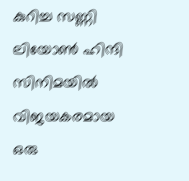കുറിച്ച സണ്ണി ലിയോൺ ഹിന്ദി സിനിമയിൽ വിജയകരമായ ഒരു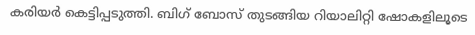കരിയർ കെട്ടിപ്പടുത്തി. ബിഗ് ബോസ് തുടങ്ങിയ റിയാലിറ്റി ഷോകളിലൂടെ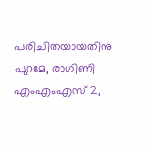പരിചിതയായതിനു പുറമേ, രാഗിണി എംഎംഎസ് 2,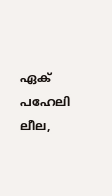ഏക് പഹേലി ലീല,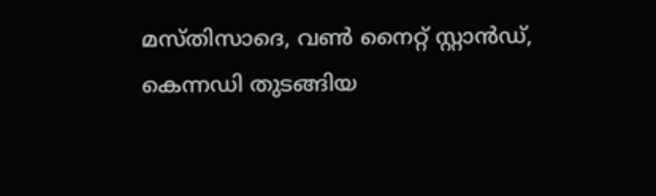മസ്തിസാദെ, വൺ നൈറ്റ് സ്റ്റാൻഡ്, കെന്നഡി തുടങ്ങിയ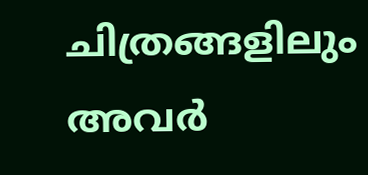ചിത്രങ്ങളിലും അവർ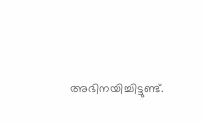അഭിനയിച്ചിട്ടുണ്ട്.